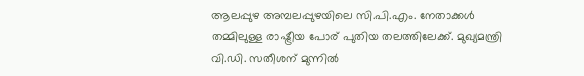ആലപ്പുഴ അമ്പലപ്പുഴയിലെ സി.പി.എം. നേതാക്കൾ തമ്മിലുള്ള രാഷ്ട്രീയ പോര് പുതിയ തലത്തിലേക്ക്. മുഖ്യമന്ത്രി വി.ഡി. സതീശന് മുന്നിൽ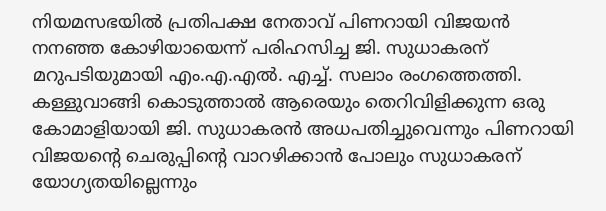നിയമസഭയിൽ പ്രതിപക്ഷ നേതാവ് പിണറായി വിജയൻ നനഞ്ഞ കോഴിയായെന്ന് പരിഹസിച്ച ജി. സുധാകരന് മറുപടിയുമായി എം.എ.എൽ. എച്ച്. സലാം രംഗത്തെത്തി. കള്ളുവാങ്ങി കൊടുത്താൽ ആരെയും തെറിവിളിക്കുന്ന ഒരു കോമാളിയായി ജി. സുധാകരൻ അധപതിച്ചുവെന്നും പിണറായി വിജയന്റെ ചെരുപ്പിന്റെ വാറഴിക്കാൻ പോലും സുധാകരന് യോഗ്യതയില്ലെന്നും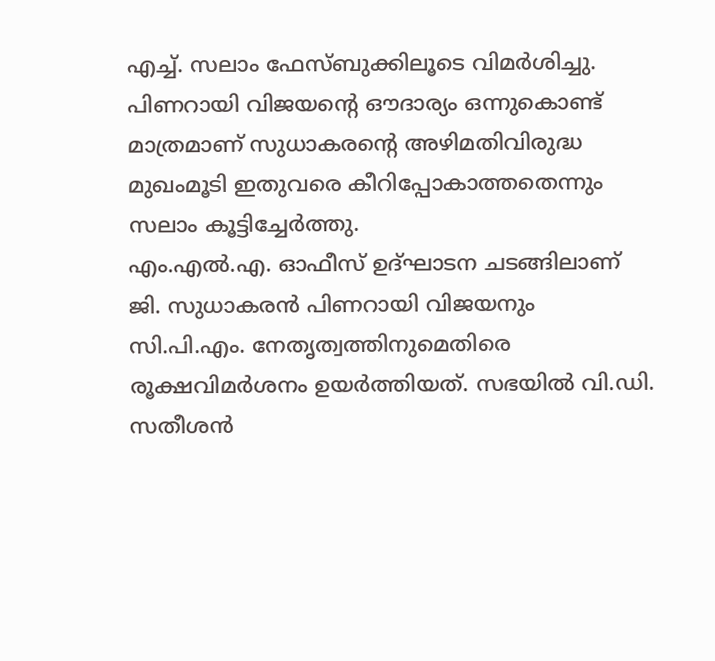എച്ച്. സലാം ഫേസ്ബുക്കിലൂടെ വിമർശിച്ചു. പിണറായി വിജയന്റെ ഔദാര്യം ഒന്നുകൊണ്ട് മാത്രമാണ് സുധാകരന്റെ അഴിമതിവിരുദ്ധ മുഖംമൂടി ഇതുവരെ കീറിപ്പോകാത്തതെന്നും സലാം കൂട്ടിച്ചേർത്തു.
എം.എൽ.എ. ഓഫീസ് ഉദ്ഘാടന ചടങ്ങിലാണ് ജി. സുധാകരൻ പിണറായി വിജയനും സി.പി.എം. നേതൃത്വത്തിനുമെതിരെ രൂക്ഷവിമർശനം ഉയർത്തിയത്. സഭയിൽ വി.ഡി. സതീശൻ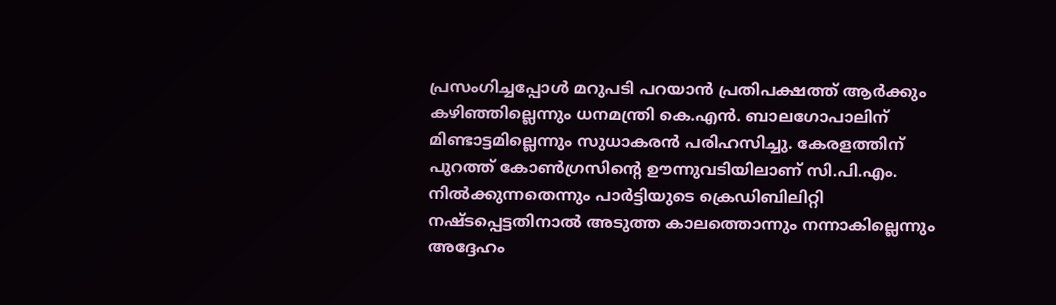പ്രസംഗിച്ചപ്പോൾ മറുപടി പറയാൻ പ്രതിപക്ഷത്ത് ആർക്കും കഴിഞ്ഞില്ലെന്നും ധനമന്ത്രി കെ.എൻ. ബാലഗോപാലിന് മിണ്ടാട്ടമില്ലെന്നും സുധാകരൻ പരിഹസിച്ചു. കേരളത്തിന് പുറത്ത് കോൺഗ്രസിന്റെ ഊന്നുവടിയിലാണ് സി.പി.എം. നിൽക്കുന്നതെന്നും പാർട്ടിയുടെ ക്രെഡിബിലിറ്റി നഷ്ടപ്പെട്ടതിനാൽ അടുത്ത കാലത്തൊന്നും നന്നാകില്ലെന്നും അദ്ദേഹം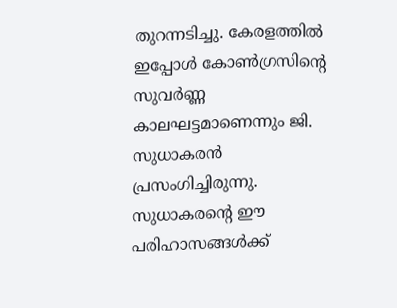തുറന്നടിച്ചു. കേരളത്തിൽ ഇപ്പോൾ കോൺഗ്രസിന്റെ സുവർണ്ണ കാലഘട്ടമാണെന്നും ജി. സുധാകരൻ പ്രസംഗിച്ചിരുന്നു.
സുധാകരന്റെ ഈ പരിഹാസങ്ങൾക്ക്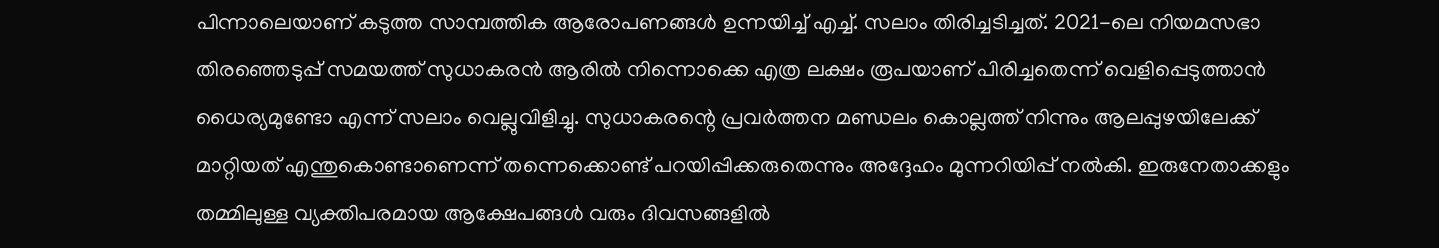പിന്നാലെയാണ് കടുത്ത സാമ്പത്തിക ആരോപണങ്ങൾ ഉന്നയിച്ച് എച്ച്. സലാം തിരിച്ചടിച്ചത്. 2021-ലെ നിയമസഭാ തിരഞ്ഞെടുപ്പ് സമയത്ത് സുധാകരൻ ആരിൽ നിന്നൊക്കെ എത്ര ലക്ഷം രൂപയാണ് പിരിച്ചതെന്ന് വെളിപ്പെടുത്താൻ ധൈര്യമുണ്ടോ എന്ന് സലാം വെല്ലുവിളിച്ചു. സുധാകരന്റെ പ്രവർത്തന മണ്ഡലം കൊല്ലത്ത് നിന്നും ആലപ്പുഴയിലേക്ക് മാറ്റിയത് എന്തുകൊണ്ടാണെന്ന് തന്നെക്കൊണ്ട് പറയിപ്പിക്കരുതെന്നും അദ്ദേഹം മുന്നറിയിപ്പ് നൽകി. ഇരുനേതാക്കളും തമ്മിലുള്ള വ്യക്തിപരമായ ആക്ഷേപങ്ങൾ വരും ദിവസങ്ങളിൽ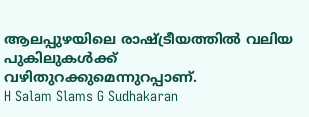ആലപ്പുഴയിലെ രാഷ്ട്രീയത്തിൽ വലിയ പുകിലുകൾക്ക് വഴിതുറക്കുമെന്നുറപ്പാണ്.
H Salam Slams G Sudhakaran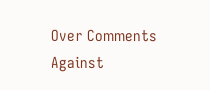Over Comments Against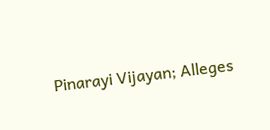Pinarayi Vijayan; Alleges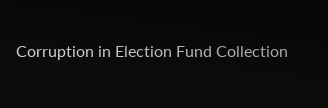Corruption in Election Fund Collection